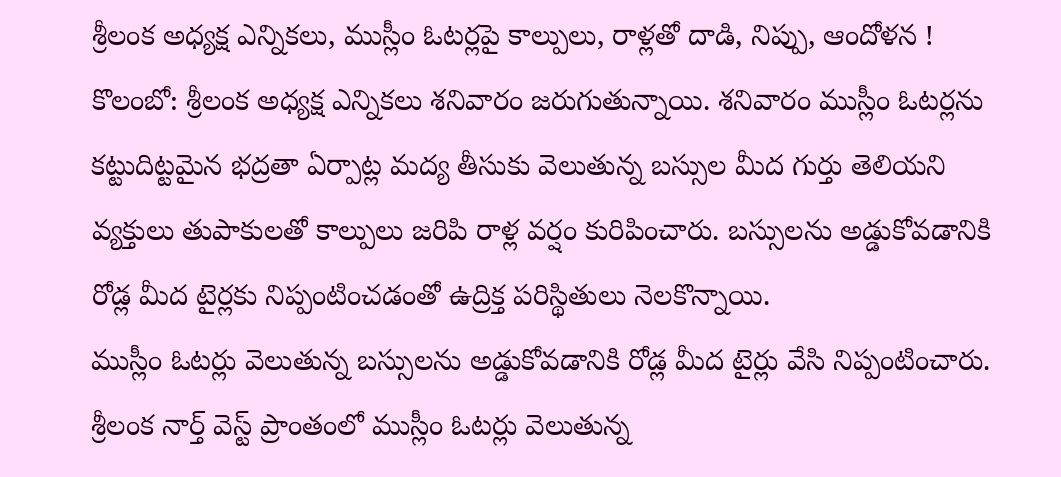శ్రీలంక అధ్యక్ష ఎన్నికలు, ముస్లీం ఓటర్లపై కాల్పులు, రాళ్లతో దాడి, నిప్పు, ఆందోళన !
కొలంబో: శ్రీలంక అధ్యక్ష ఎన్నికలు శనివారం జరుగుతున్నాయి. శనివారం ముస్లీం ఓటర్లను కట్టుదిట్టమైన భద్రతా ఏర్పాట్ల మద్య తీసుకు వెలుతున్న బస్సుల మీద గుర్తు తెలియని వ్యక్తులు తుపాకులతో కాల్పులు జరిపి రాళ్ల వర్షం కురిపించారు. బస్సులను అడ్డుకోవడానికి రోడ్ల మీద టైర్లకు నిప్పంటించడంతో ఉద్రిక్త పరిస్థితులు నెలకొన్నాయి.
ముస్లీం ఓటర్లు వెలుతున్న బస్సులను అడ్డుకోవడానికి రోడ్ల మీద టైర్లు వేసి నిప్పంటించారు. శ్రీలంక నార్త్ వెస్ట్ ప్రాంతంలో ముస్లీం ఓటర్లు వెలుతున్న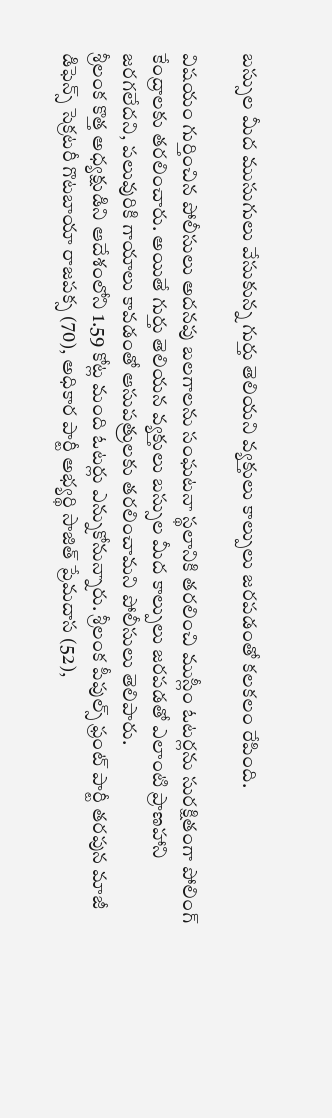బస్సుల మీద ముసుగులు వేసుకున్న గుర్తు తెలియని వ్యక్తులు కాల్పులు జరపడంతో కలకలం రేపింది.

విషయం గుర్తించిన పోలీసులు అదనపు బలగాలను సంఘటనా స్థలానికి తరలించి ముస్లీం ఓటర్లను సురక్షితంగా పోలింగ్ కేంద్రాలకు తరలించారు. అయితే గుర్తు తెలియన వ్యక్తులు బస్సుల మీద కాల్పులు జరపడతో ఎలాంటి ప్రాణహాని జరగలేదని, పలువురికి గాయాలు కావడంతో ఆసుపత్రులకు తరలించామని పోలీసులు తెలిపారు.
శ్రీలంక కొత్త అధ్యక్షుడిని ఆదేశంలోని 1.59 కోట్ల మంది ఓటర్లు ఎన్నుకోనున్నారు. శ్రీలంక పీపుల్స్ ఫ్రంట్ పార్టీ తరపున మాజీ డిఫెన్స్ సెక్రటరీ గొటబాయా రాజపక్స (70), అధికార పార్టీ అభ్యర్థి సాజిత్ ప్రేమదాస (52),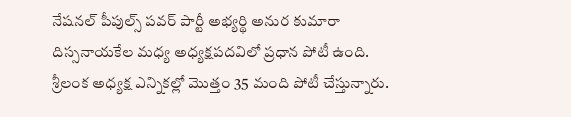నేషనల్ పీపుల్స్ పవర్ పార్టీ అభ్యర్థి అనుర కుమారా దిస్సనాయకేల మధ్య అధ్యక్షపదవిలో ప్రధాన పోటీ ఉంది.
శ్రీలంక అధ్యక్ష ఎన్నికల్లో మొత్తం 35 మంది పోటీ చేస్తున్నారు.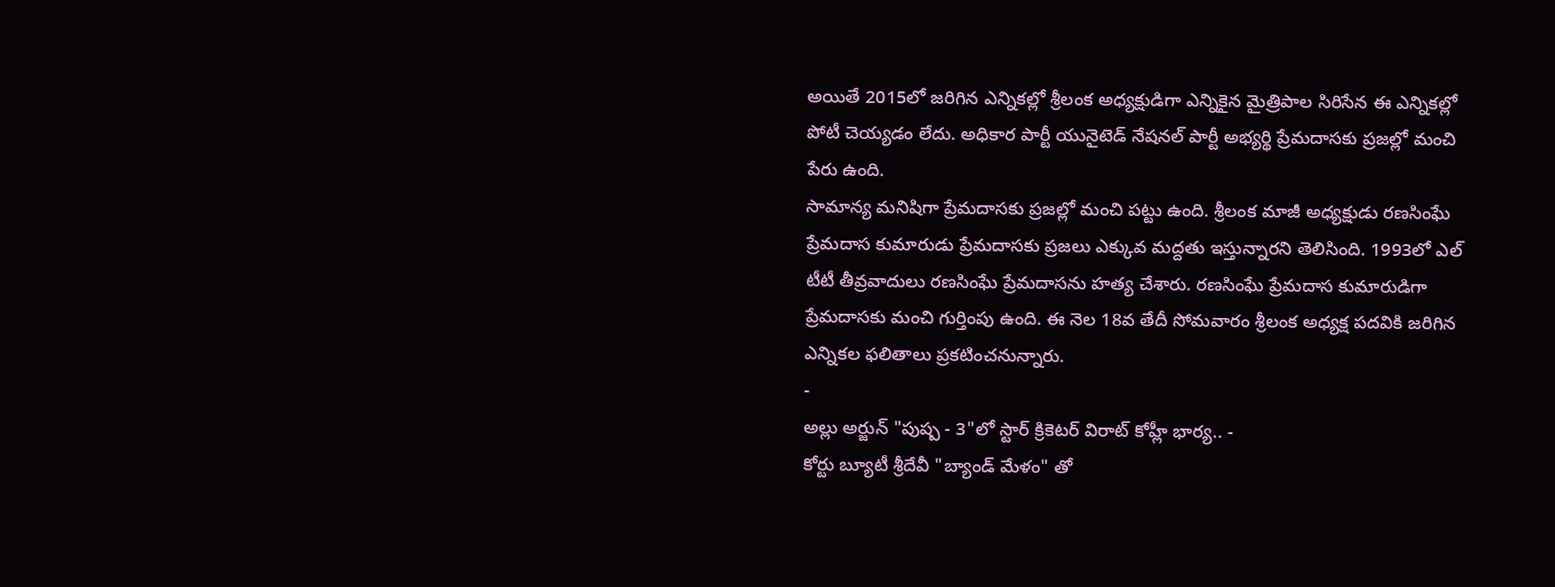అయితే 2015లో జరిగిన ఎన్నికల్లో శ్రీలంక అధ్యక్షుడిగా ఎన్నికైన మైత్రిపాల సిరిసేన ఈ ఎన్నికల్లో పోటీ చెయ్యడం లేదు. అధికార పార్టీ యునైటెడ్ నేషనల్ పార్టీ అభ్యర్థి ప్రేమదాసకు ప్రజల్లో మంచి పేరు ఉంది.
సామాన్య మనిషిగా ప్రేమదాసకు ప్రజల్లో మంచి పట్టు ఉంది. శ్రీలంక మాజీ అధ్యక్షుడు రణసింఘే ప్రేమదాస కుమారుడు ప్రేమదాసకు ప్రజలు ఎక్కువ మద్దతు ఇస్తున్నారని తెలిసింది. 1993లో ఎల్ టీటీ తీవ్రవాదులు రణసింఘే ప్రేమదాసను హత్య చేశారు. రణసింఘే ప్రేమదాస కుమారుడిగా ప్రేమదాసకు మంచి గుర్తింపు ఉంది. ఈ నెల 18వ తేదీ సోమవారం శ్రీలంక అధ్యక్ష పదవికి జరిగిన ఎన్నికల ఫలితాలు ప్రకటించనున్నారు.
-
అల్లు అర్జున్ "పుష్ప - 3"లో స్టార్ క్రికెటర్ విరాట్ కోహ్లీ భార్య.. -
కోర్టు బ్యూటీ శ్రీదేవీ "బ్యాండ్ మేళం" తో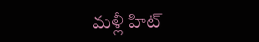మళ్లీ హిట్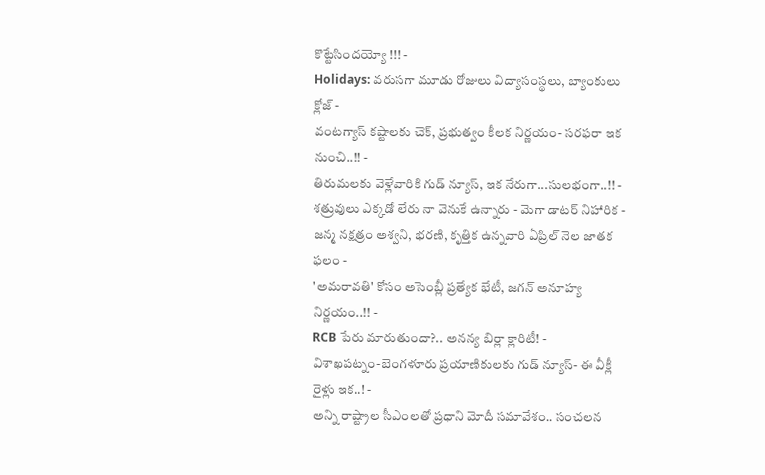కొట్టేసిందయ్యో !!! -
Holidays: వరుసగా మూడు రోజులు విద్యాసంస్థలు, బ్యాంకులు క్లోజ్ -
వంటగ్యాస్ కష్టాలకు చెక్, ప్రభుత్వం కీలక నిర్ణయం- సరఫరా ఇక నుంచి..!! -
తిరుమలకు వెళ్లేవారికి గుడ్ న్యూస్, ఇక నేరుగా...సులభంగా..!! -
శత్రువులు ఎక్కడో లేరు నా వెనుకే ఉన్నారు - మెగా డాటర్ నిహారిక -
జన్మ నక్షత్రం అశ్వని, భరణి, కృత్తిక ఉన్నవారి ఏప్రిల్ నెల జాతక ఫలం -
'అమరావతి' కోసం అసెంబ్లీ ప్రత్యేక భేటీ, జగన్ అనూహ్య నిర్ణయం..!! -
RCB పేరు మారుతుందా?.. అనన్య బిర్లా క్లారిటీ! -
విశాఖపట్నం-బెంగళూరు ప్రయాణికులకు గుడ్ న్యూస్- ఈ వీక్లీ రైళ్లు ఇక..! -
అన్ని రాష్ట్రాల సీఎంలతో ప్రధాని మోదీ సమావేశం.. సంచలన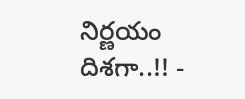నిర్ణయం దిశగా..!! -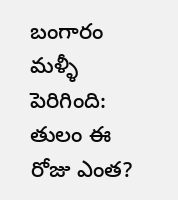బంగారం మళ్ళీ పెరిగింది: తులం ఈ రోజు ఎంత?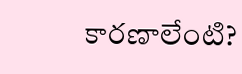కారణాలేంటి?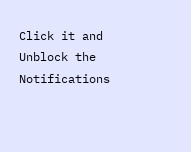Click it and Unblock the Notifications